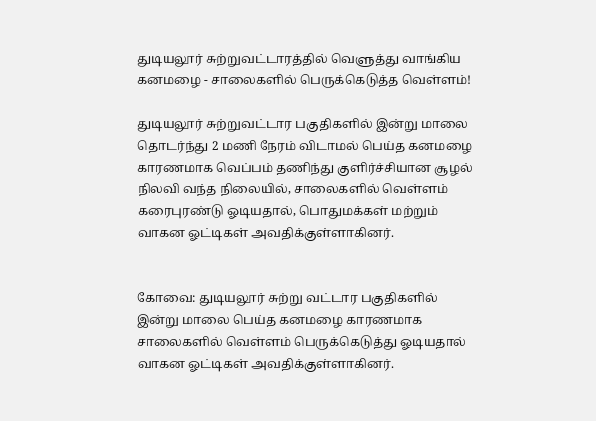துடியலூர் சுற்றுவட்டாரத்தில் வெளுத்து வாங்கிய கனமழை - சாலைகளில் பெருக்கெடுத்த வெள்ளம்!

துடியலூர் சுற்றுவட்டார பகுதிகளில் இன்று மாலை தொடர்ந்து 2 மணி நேரம் விடாமல் பெய்த கனமழை காரணமாக வெப்பம் தணிந்து குளிர்ச்சியான சூழல் நிலவி வந்த நிலையில், சாலைகளில் வெள்ளம் கரைபுரண்டு ஓடியதால், பொதுமக்கள் மற்றும் வாகன ஓட்டிகள் அவதிக்குள்ளாகினர்.


கோவை: துடியலூர் சுற்று வட்டார பகுதிகளில் இன்று மாலை பெய்த கனமழை காரணமாக சாலைகளில் வெள்ளம் பெருக்கெடுத்து ஓடியதால் வாகன ஓட்டிகள் அவதிக்குள்ளாகினர்.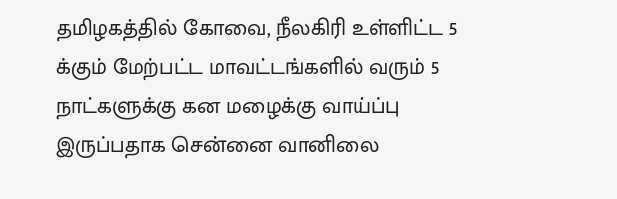தமிழகத்தில் கோவை, நீலகிரி உள்ளிட்ட 5 க்கும் மேற்பட்ட மாவட்டங்களில் வரும் 5 நாட்களுக்கு கன மழைக்கு வாய்ப்பு இருப்பதாக சென்னை வானிலை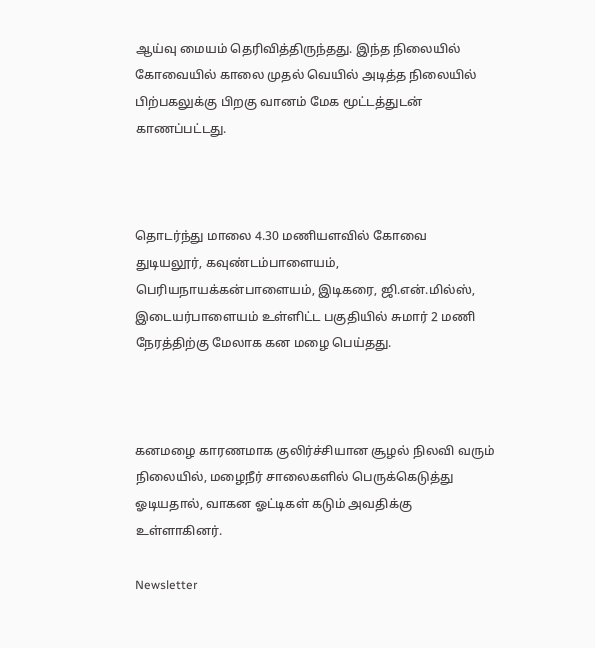ஆய்வு மையம் தெரிவித்திருந்தது. இந்த நிலையில் கோவையில் காலை முதல் வெயில் அடித்த நிலையில் பிற்பகலுக்கு பிறகு வானம் மேக மூட்டத்துடன் காணப்பட்டது.



தொடர்ந்து மாலை 4.30 மணியளவில் கோவை துடியலூர், கவுண்டம்பாளையம், பெரியநாயக்கன்பாளையம், இடிகரை, ஜி.என்.மில்ஸ், இடையர்பாளையம் உள்ளிட்ட பகுதியில் சுமார் 2 மணி நேரத்திற்கு மேலாக கன மழை பெய்தது.



கனமழை காரணமாக குலிர்ச்சியான சூழல் நிலவி வரும் நிலையில், மழைநீர் சாலைகளில் பெருக்கெடுத்து ஓடியதால், வாகன ஓட்டிகள் கடும் அவதிக்கு உள்ளாகினர்.

Newsletter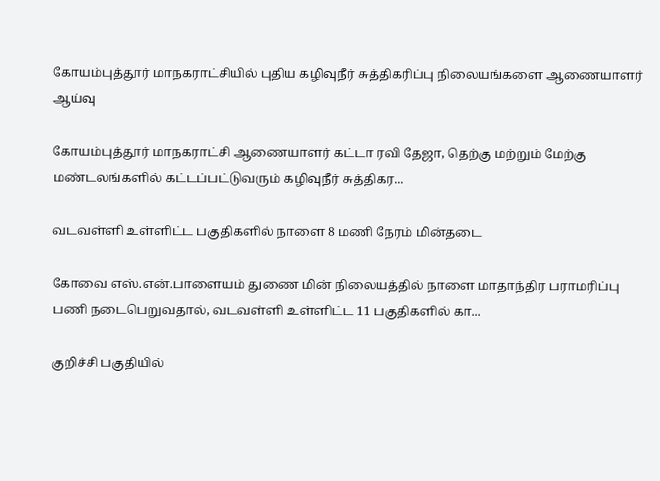கோயம்புத்தூர் மாநகராட்சியில் புதிய கழிவுநீர் சுத்திகரிப்பு நிலையங்களை ஆணையாளர் ஆய்வு

கோயம்புத்தூர் மாநகராட்சி ஆணையாளர் கட்டா ரவி தேஜா, தெற்கு மற்றும் மேற்கு மண்டலங்களில் கட்டப்பட்டுவரும் கழிவுநீர் சுத்திகர...

வடவள்ளி உள்ளிட்ட பகுதிகளில் நாளை 8 மணி நேரம் மின்தடை

கோவை எஸ்.என்.பாளையம் துணை மின் நிலையத்தில் நாளை மாதாந்திர பராமரிப்பு பணி நடைபெறுவதால், வடவள்ளி உள்ளிட்ட 11 பகுதிகளில் கா...

குறிச்சி பகுதியில்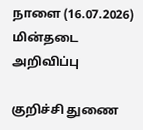நாளை (16.07.2026) மின்தடை அறிவிப்பு

குறிச்சி துணை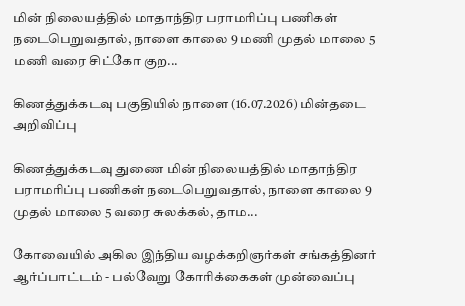மின் நிலையத்தில் மாதாந்திர பராமரிப்பு பணிகள் நடைபெறுவதால், நாளை காலை 9 மணி முதல் மாலை 5 மணி வரை சிட்கோ குற...

கிணத்துக்கடவு பகுதியில் நாளை (16.07.2026) மின்தடை அறிவிப்பு

கிணத்துக்கடவு துணை மின் நிலையத்தில் மாதாந்திர பராமரிப்பு பணிகள் நடைபெறுவதால், நாளை காலை 9 முதல் மாலை 5 வரை சுலக்கல், தாம...

கோவையில் அகில இந்திய வழக்கறிஞர்கள் சங்கத்தினர் ஆர்ப்பாட்டம் - பல்வேறு கோரிக்கைகள் முன்வைப்பு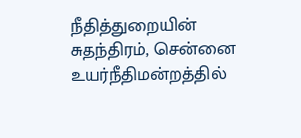நீதித்துறையின் சுதந்திரம், சென்னை உயர்நீதிமன்றத்தில்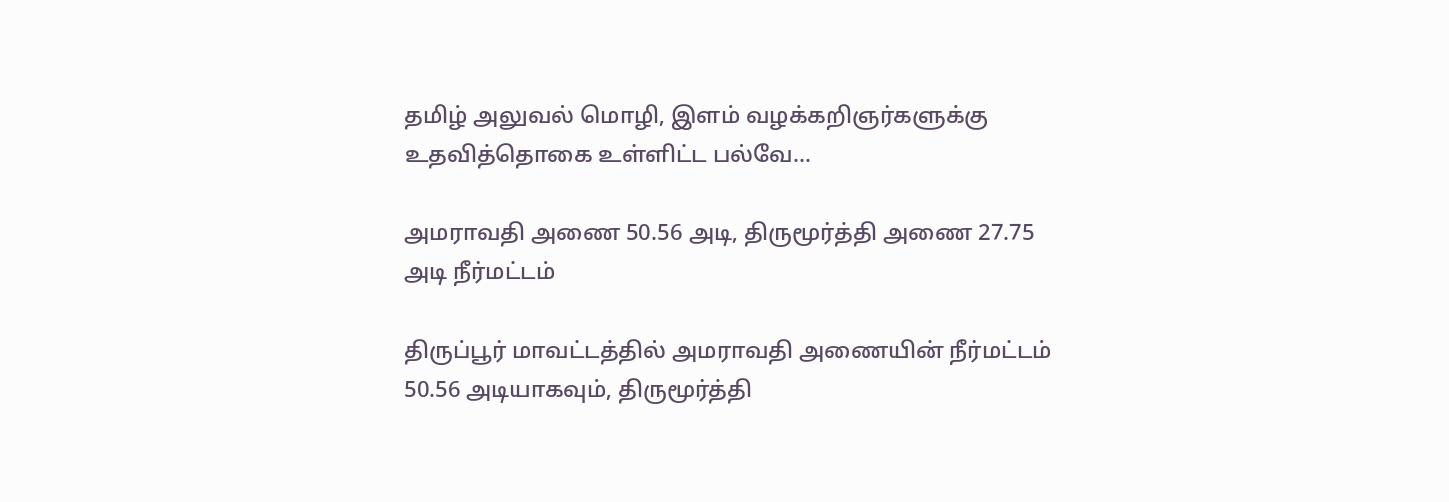தமிழ் அலுவல் மொழி, இளம் வழக்கறிஞர்களுக்கு உதவித்தொகை உள்ளிட்ட பல்வே...

அமராவதி அணை 50.56 அடி, திருமூர்த்தி அணை 27.75 அடி நீர்மட்டம்

திருப்பூர் மாவட்டத்தில் அமராவதி அணையின் நீர்மட்டம் 50.56 அடியாகவும், திருமூர்த்தி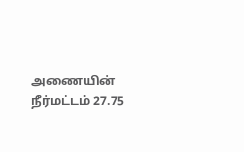அணையின் நீர்மட்டம் 27.75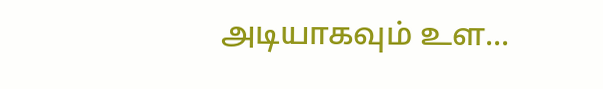அடியாகவும் உள...